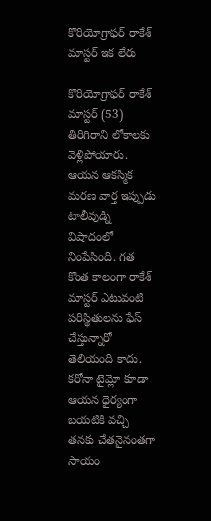కొరియోగ్రాఫర్ రాకేశ్ మాస్టర్ ఇక లేరు

కొరియోగ్రాఫర్ రాకేశ్ మాస్టర్ (53) తిరిగిరాని లోకాలకు వెళ్లిపోయారు. ఆయన ఆకస్మిక మరణ వార్త ఇప్పుడు టాలీవుడ్ని విషాదంలో నింపేసింది. గత కొంత కాలంగా రాకేశ్ మాస్టర్ ఎటువంటి పరిస్థితులను ఫేస్ చేస్తున్నారో తెలియంది కాదు. కరోనా టైమ్లో కూడా ఆయన ధైర్యంగా బయటికి వచ్చి తనకు చేతనైనంతగా సాయం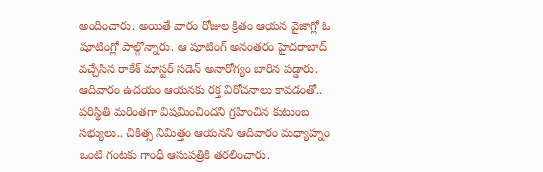అందించారు. అయితే వారం రోజుల క్రితం ఆయన వైజాగ్లో ఓ షూటింగ్లో పాల్గొన్నారు. ఆ షూటింగ్ అనంతరం హైదరాబాద్ వచ్చేసిన రాకేశ్ మాస్టర్ సడెన్ అనారోగ్యం బారిన పడ్డారు. ఆదివారం ఉదయం ఆయనకు రక్త విరోచనాలు కావడంతో.. పరిస్థితి మరింతగా విషమించిందని గ్రహించిన కుటుంబ సభ్యులు.. చికిత్స నిమిత్తం ఆయనని ఆదివారం మధ్యాహ్నం ఒంటి గంటకు గాంధీ ఆసుపత్రికి తరలించారు.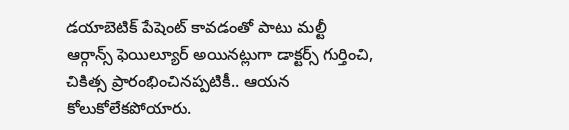డయాబెటిక్ పేషెంట్ కావడంతో పాటు మల్టీ ఆర్గాన్స్ ఫెయిల్యూర్ అయినట్లుగా డాక్టర్స్ గుర్తించి, చికిత్స ప్రారంభించినప్పటికీ.. ఆయన కోలుకోలేకపోయారు.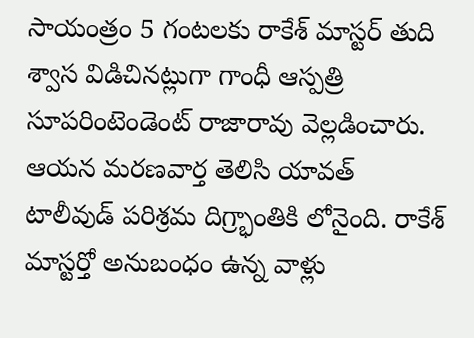సాయంత్రం 5 గంటలకు రాకేశ్ మాస్టర్ తుది శ్వాస విడిచినట్లుగా గాంధీ ఆస్పత్రి సూపరింటెండెంట్ రాజారావు వెల్లడించారు. ఆయన మరణవార్త తెలిసి యావత్ టాలీవుడ్ పరిశ్రమ దిగ్ర్భాంతికి లోనైంది. రాకేశ్ మాస్టర్తో అనుబంధం ఉన్న వాళ్లు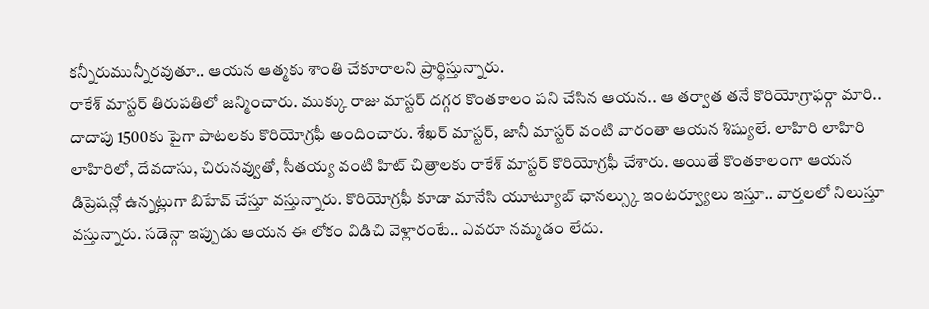కన్నీరుమున్నీరవుతూ.. ఆయన ఆత్మకు శాంతి చేకూరాలని ప్రార్థిస్తున్నారు.
రాకేశ్ మాస్టర్ తిరుపతిలో జన్మించారు. ముక్కు రాజు మాస్టర్ దగ్గర కొంతకాలం పని చేసిన ఆయన.. ఆ తర్వాత తనే కొరియోగ్రాఫర్గా మారి.. దాదాపు 1500కు పైగా పాటలకు కొరియోగ్రఫీ అందించారు. శేఖర్ మాస్టర్, జానీ మాస్టర్ వంటి వారంతా ఆయన శిష్యులే. లాహిరి లాహిరి లాహిరిలో, దేవదాసు, చిరునవ్వుతో, సీతయ్య వంటి హిట్ చిత్రాలకు రాకేశ్ మాస్టర్ కొరియోగ్రఫీ చేశారు. అయితే కొంతకాలంగా ఆయన డిప్రెషన్లో ఉన్నట్లుగా బిహేవ్ చేస్తూ వస్తున్నారు. కొరియోగ్రఫీ కూడా మానేసి యూట్యూబ్ ఛానల్స్కు ఇంటర్వ్యూలు ఇస్తూ.. వార్తలలో నిలుస్తూ వస్తున్నారు. సడెన్గా ఇప్పుడు ఆయన ఈ లోకం విడిచి వెళ్లారంటే.. ఎవరూ నమ్మడం లేదు.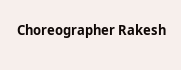Choreographer Rakesh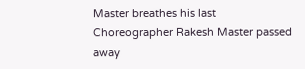Master breathes his last
Choreographer Rakesh Master passed away